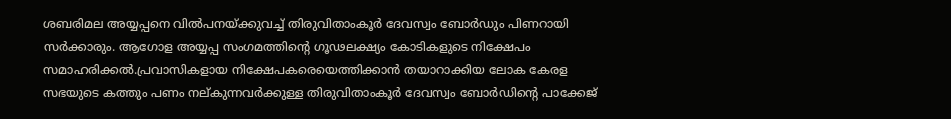ശബരിമല അയ്യപ്പനെ വില്‍പനയ്‌ക്കുവച്ച്‌ തിരുവിതാംകൂര്‍ ദേവസ്വം ബോര്‍ഡും പിണറായി സര്‍ക്കാരും. ആഗോള അയ്യപ്പ സംഗമത്തിന്റെ ഗൂഢലക്ഷ്യം കോടികളുടെ നിക്ഷേപം സമാഹരിക്കല്‍.പ്രവാസികളായ നിക്ഷേപകരെയെത്തിക്കാന്‍ തയാറാക്കിയ ലോക കേരള സഭയുടെ കത്തും പണം നല്കുന്നവര്‍ക്കുള്ള തിരുവിതാംകൂര്‍ ദേവസ്വം ബോര്‍ഡിന്റെ പാക്കേജ്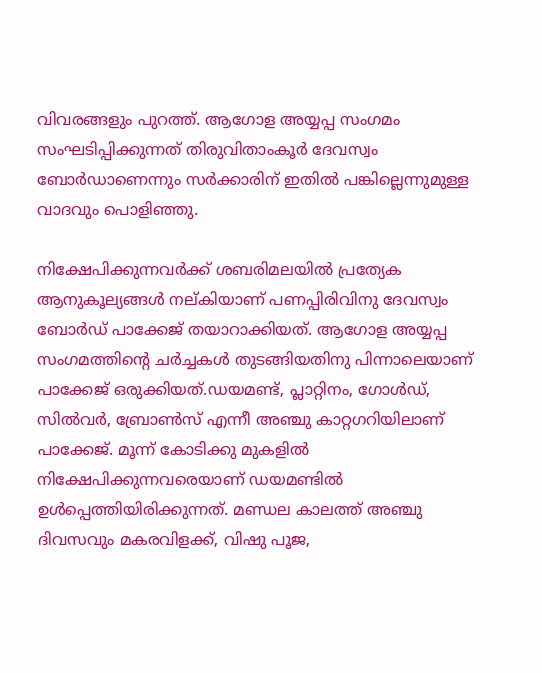വിവരങ്ങളും പുറത്ത്. ആഗോള അയ്യപ്പ സംഗമം സംഘടിപ്പിക്കുന്നത് തിരുവിതാംകൂര്‍ ദേവസ്വം ബോര്‍ഡാണെന്നും സര്‍ക്കാരിന് ഇതില്‍ പങ്കില്ലെന്നുമുള്ള വാദവും പൊളിഞ്ഞു.

നിക്ഷേപിക്കുന്നവര്‍ക്ക് ശബരിമലയില്‍ പ്രത്യേക ആനുകൂല്യങ്ങള്‍ നല്കിയാണ് പണപ്പിരിവിനു ദേവസ്വം ബോര്‍ഡ് പാക്കേജ് തയാറാക്കിയത്. ആഗോള അയ്യപ്പ സംഗമത്തിന്റെ ചര്‍ച്ചകള്‍ തുടങ്ങിയതിനു പിന്നാലെയാണ് പാക്കേജ് ഒരുക്കിയത്.ഡയമണ്ട്, പ്ലാറ്റിനം, ഗോള്‍ഡ്, സില്‍വര്‍, ബ്രോണ്‍സ് എന്നീ അഞ്ചു കാറ്റഗറിയിലാണ് പാക്കേജ്. മൂന്ന് കോടിക്കു മുകളില്‍ നിക്ഷേപിക്കുന്നവരെയാണ് ഡയമണ്ടില്‍ ഉള്‍പ്പെത്തിയിരിക്കുന്നത്. മണ്ഡല കാലത്ത് അഞ്ചു ദിവസവും മകരവിളക്ക്, വിഷു പൂജ,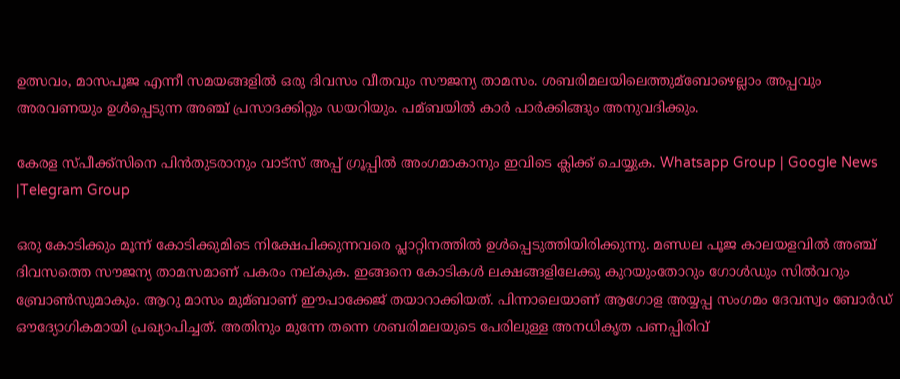ഉത്സവം, മാസപൂജ എന്നീ സമയങ്ങളില്‍ ഒരു ദിവസം വീതവും സൗജന്യ താമസം. ശബരിമലയിലെത്തുമ്ബോഴെല്ലാം അപ്പവും അരവണയും ഉള്‍പ്പെടുന്ന അഞ്ച് പ്രസാദക്കിറ്റും ഡയറിയും. പമ്ബയില്‍ കാര്‍ പാര്‍ക്കിങ്ങും അനുവദിക്കും.

കേരള സ്പീക്ക്സിനെ പിൻതുടരാനും വാട്സ് അപ്പ് ഗ്രൂപ്പിൽ അംഗമാകാനും ഇവിടെ ക്ലിക്ക് ചെയ്യുക. Whatsapp Group | Google News |Telegram Group

ഒരു കോടിക്കും മൂന്ന് കോടിക്കുമിടെ നിക്ഷേപിക്കുന്നവരെ പ്ലാറ്റിനത്തില്‍ ഉള്‍പ്പെടുത്തിയിരിക്കുന്നു. മണ്ഡല പൂജ കാലയളവില്‍ അഞ്ച് ദിവസത്തെ സൗജന്യ താമസമാണ് പകരം നല്കുക. ഇങ്ങനെ കോടികള്‍ ലക്ഷങ്ങളിലേക്കു കുറയുംതോറും ഗോള്‍ഡും സില്‍വറും ബ്രോണ്‍സുമാകും. ആറു മാസം മുമ്ബാണ് ഈപാക്കേജ് തയാറാക്കിയത്. പിന്നാലെയാണ് ആഗോള അയ്യപ്പ സംഗമം ദേവസ്വം ബോര്‍ഡ് ഔദ്യോഗികമായി പ്രഖ്യാപിച്ചത്. അതിനും മുന്നേ തന്നെ ശബരിമലയുടെ പേരിലുള്ള അനധികൃത പണപ്പിരിവ്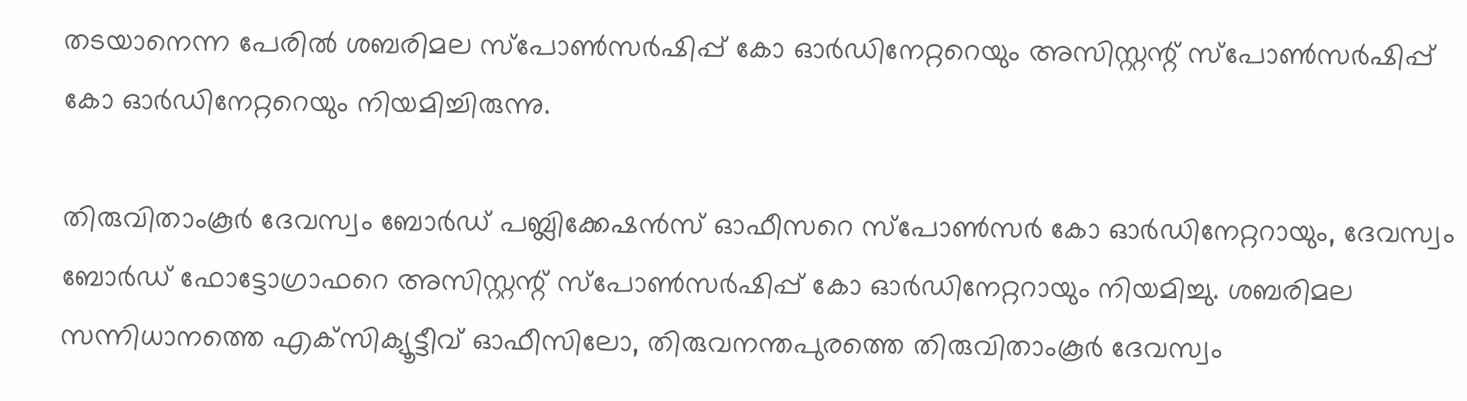തടയാനെന്ന പേരില്‍ ശബരിമല സ്‌പോണ്‍സര്‍ഷിപ്പ് കോ ഓര്‍ഡിനേറ്ററെയും അസിസ്റ്റന്റ് സ്‌പോണ്‍സര്‍ഷിപ്പ് കോ ഓര്‍ഡിനേറ്ററെയും നിയമിച്ചിരുന്നു.

തിരുവിതാംകൂര്‍ ദേവസ്വം ബോര്‍ഡ് പബ്ലിക്കേഷന്‍സ് ഓഫീസറെ സ്‌പോണ്‍സര്‍ കോ ഓര്‍ഡിനേറ്ററായും, ദേവസ്വം ബോര്‍ഡ് ഫോട്ടോഗ്രാഫറെ അസിസ്റ്റന്റ് സ്‌പോണ്‍സര്‍ഷിപ്പ് കോ ഓര്‍ഡിനേറ്ററായും നിയമിച്ചു. ശബരിമല സന്നിധാനത്തെ എക്‌സിക്യൂട്ടീവ് ഓഫീസിലോ, തിരുവനന്തപുരത്തെ തിരുവിതാംകൂര്‍ ദേവസ്വം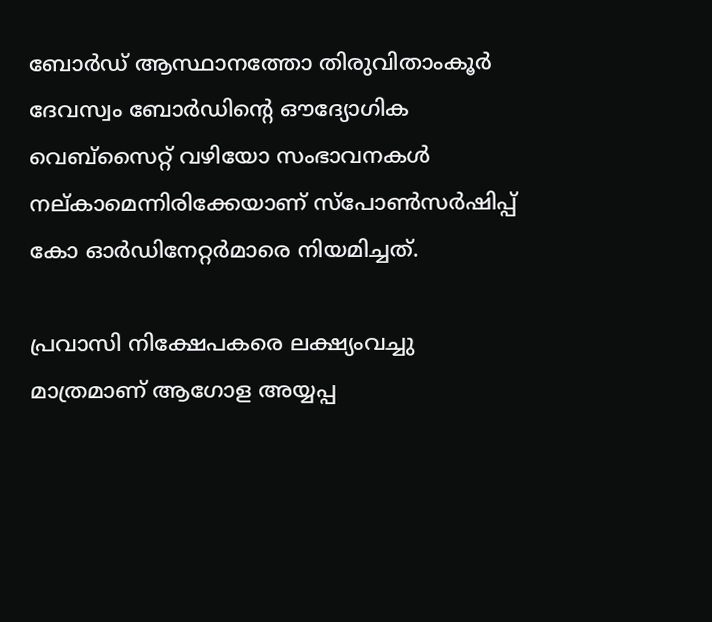ബോര്‍ഡ് ആസ്ഥാനത്തോ തിരുവിതാംകൂര്‍ ദേവസ്വം ബോര്‍ഡിന്റെ ഔദ്യോഗിക വെബ്‌സൈറ്റ് വഴിയോ സംഭാവനകള്‍ നല്കാമെന്നിരിക്കേയാണ് സ്‌പോണ്‍സര്‍ഷിപ്പ് കോ ഓര്‍ഡിനേറ്റര്‍മാരെ നിയമിച്ചത്.

പ്രവാസി നിക്ഷേപകരെ ലക്ഷ്യംവച്ചു മാത്രമാണ് ആഗോള അയ്യപ്പ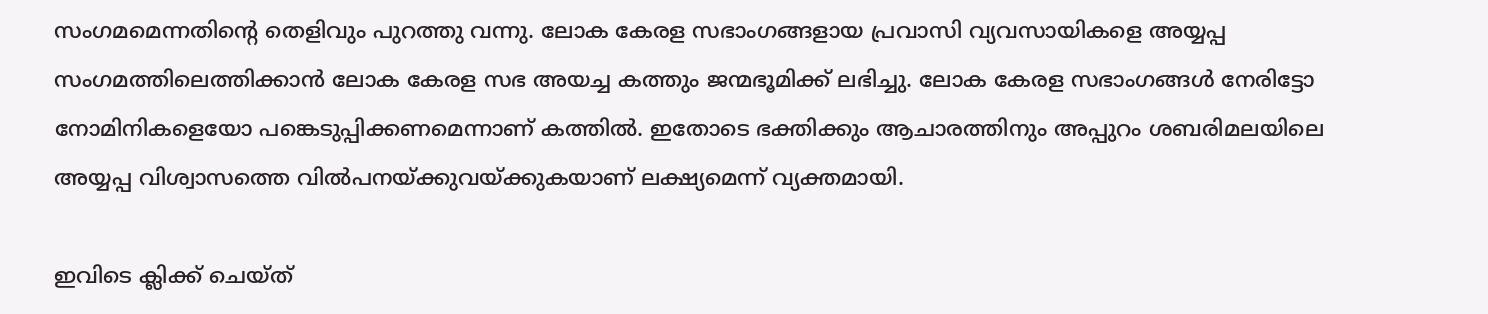സംഗമമെന്നതിന്റെ തെളിവും പുറത്തു വന്നു. ലോക കേരള സഭാംഗങ്ങളായ പ്രവാസി വ്യവസായികളെ അയ്യപ്പ സംഗമത്തിലെത്തിക്കാന്‍ ലോക കേരള സഭ അയച്ച കത്തും ജന്മഭൂമിക്ക് ലഭിച്ചു. ലോക കേരള സഭാംഗങ്ങള്‍ നേരിട്ടോ നോമിനികളെയോ പങ്കെടുപ്പിക്കണമെന്നാണ് കത്തില്‍. ഇതോടെ ഭക്തിക്കും ആചാരത്തിനും അപ്പുറം ശബരിമലയിലെ അയ്യപ്പ വിശ്വാസത്തെ വില്‍പനയ്‌ക്കുവയ്‌ക്കുകയാണ് ലക്ഷ്യമെന്ന് വ്യക്തമായി.

ഇവിടെ ക്ലിക്ക് ചെയ്ത്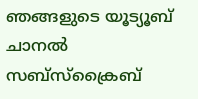ഞങ്ങളുടെ യൂട്യൂബ് ചാനൽ സബ്സ്ക്രൈബ്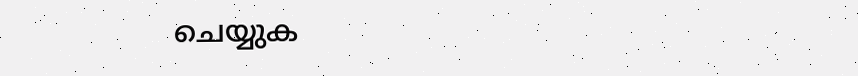ചെയ്യുക